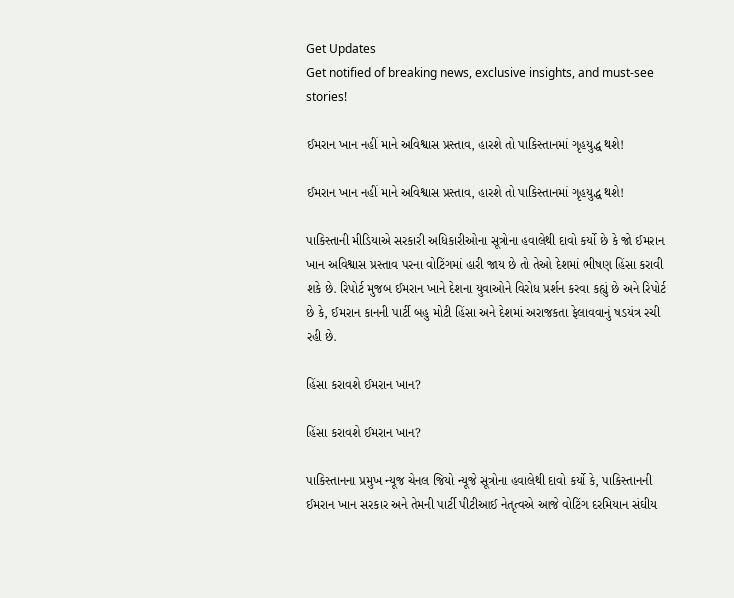Get Updates
Get notified of breaking news, exclusive insights, and must-see stories!

ઈમરાન ખાન નહીં માને અવિશ્વાસ પ્રસ્તાવ, હારશે તો પાકિસ્તાનમાં ગૃહયુદ્ધ થશે!

ઈમરાન ખાન નહીં માને અવિશ્વાસ પ્રસ્તાવ, હારશે તો પાકિસ્તાનમાં ગૃહયુદ્ધ થશે!

પાકિસ્તાની મીડિયાએ સરકારી અધિકારીઓના સૂત્રોના હવાલેથી દાવો કર્યો છે કે જો ઈમરાન ખાન અવિશ્વાસ પ્રસ્તાવ પરના વોટિંગમાં હારી જાય છે તો તેઓ દેશમાં ભીષણ હિંસા કરાવી શકે છે. રિપોર્ટ મુજબ ઈમરાન ખાને દેશના યુવાઓને વિરોધ પ્રર્શન કરવા કહ્યું છે અને રિપોર્ટ છે કે, ઈમરાન કાનની પાર્ટી બહુ મોટી હિંસા અને દેશમાં અરાજકતા ફેલાવવાનું ષડયંત્ર રચી રહી છે.

હિંસા કરાવશે ઈમરાન ખાન?

હિંસા કરાવશે ઈમરાન ખાન?

પાકિસ્તાનના પ્રમુખ ન્યૂજ ચેનલ જિયો ન્યૂજે સૂત્રોના હવાલેથી દાવો કર્યો કે, પાકિસ્તાનની ઈમરાન ખાન સરકાર અને તેમની પાર્ટી પીટીઆઈ નેતૃત્વએ આજે વોટિંગ દરમિયાન સંઘીય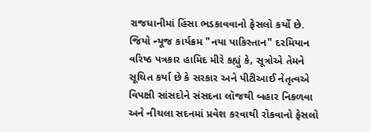રાજધાનીમાં હિંસા ભડકાવવાનો ફેસલો કર્યો છે. જિયો ન્યૂજ કાર્યક્રમ "નયા પાકિસ્તાન" દરમિયાન વરિષ્ઠ પત્રકાર હામિદ મીરે કહ્યું કે, સૂત્રોએ તેમને સૂચિત કર્યા છે કે સરકાર અને પીટીઆઈ નેતૃત્વએ વિપક્ષી સાંસદોને સંસદના લૉજથી બહાર નિકળવા અને નીચલા સદનમાં પ્રવેશ કરવાથી રોકવાનો ફેસલો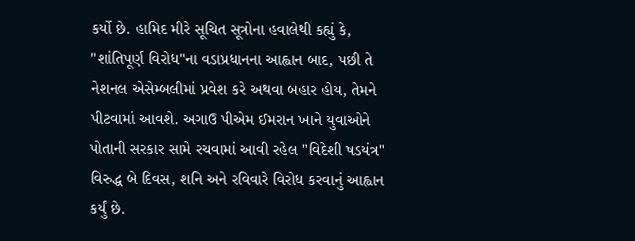કર્યો છે. હામિદ મીરે સૂચિત સૂત્રોના હવાલેથી કહ્યું કે, "શાંતિપૂર્ણ વિરોધ"ના વડાપ્રધાનના આહ્વાન બાદ, પછી તે નેશનલ એસેમ્બલીમાં પ્રવેશ કરે અથવા બહાર હોય, તેમને પીટવામાં આવશે. અગાઉ પીએમ ઈમરાન ખાને યુવાઓને પોતાની સરકાર સામે રચવામાં આવી રહેલ "વિદેશી ષડયંત્ર" વિરુદ્ધ બે દિવસ, શનિ અને રવિવારે વિરોધ કરવાનું આહ્વાન કર્યું છે.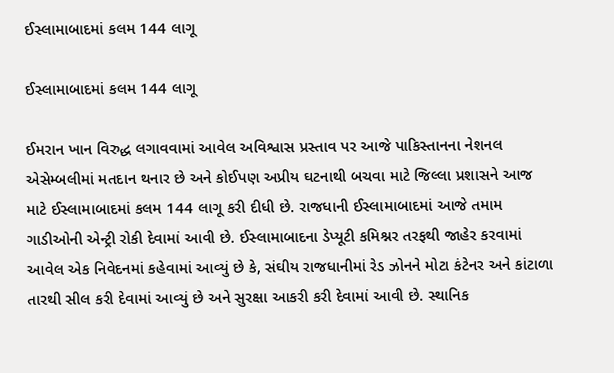ઈસ્લામાબાદમાં કલમ 144 લાગૂ

ઈસ્લામાબાદમાં કલમ 144 લાગૂ

ઈમરાન ખાન વિરુદ્ધ લગાવવામાં આવેલ અવિશ્વાસ પ્રસ્તાવ પર આજે પાકિસ્તાનના નેશનલ એસેમ્બલીમાં મતદાન થનાર છે અને કોઈપણ અપ્રીય ઘટનાથી બચવા માટે જિલ્લા પ્રશાસને આજ માટે ઈસ્લામાબાદમાં કલમ 144 લાગૂ કરી દીધી છે. રાજધાની ઈસ્લામાબાદમાં આજે તમામ ગાડીઓની એન્ટ્રી રોકી દેવામાં આવી છે. ઈસ્લામાબાદના ડેપ્યૂટી કમિશ્નર તરફથી જાહેર કરવામાં આવેલ એક નિવેદનમાં કહેવામાં આવ્યું છે કે, સંઘીય રાજધાનીમાં રેડ ઝોનને મોટા કંટેનર અને કાંટાળા તારથી સીલ કરી દેવામાં આવ્યું છે અને સુરક્ષા આકરી કરી દેવામાં આવી છે. સ્થાનિક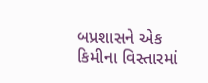બપ્રશાસને એક કિમીના વિસ્તારમાં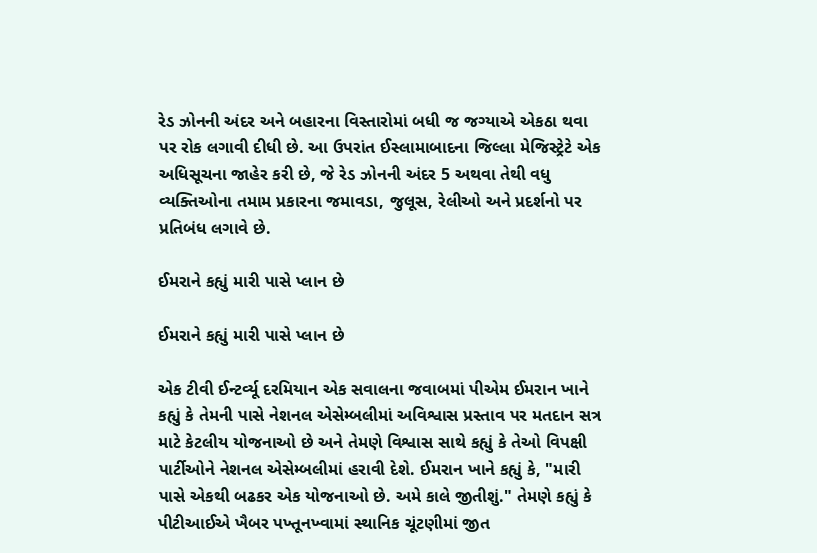રેડ ઝોનની અંદર અને બહારના વિસ્તારોમાં બધી જ જગ્યાએ એકઠા થવા પર રોક લગાવી દીધી છે. આ ઉપરાંત ઈસ્લામાબાદના જિલ્લા મેજિસ્ટ્રેટે એક અધિસૂચના જાહેર કરી છે, જે રેડ ઝોનની અંદર 5 અથવા તેથી વધુ વ્યક્તિઓના તમામ પ્રકારના જમાવડા, જુલૂસ, રેલીઓ અને પ્રદર્શનો પર પ્રતિબંધ લગાવે છે.

ઈમરાને કહ્યું મારી પાસે પ્લાન છે

ઈમરાને કહ્યું મારી પાસે પ્લાન છે

એક ટીવી ઈન્ટર્વ્યૂ દરમિયાન એક સવાલના જવાબમાં પીએમ ઈમરાન ખાને કહ્યું કે તેમની પાસે નેશનલ એસેમ્બલીમાં અવિશ્વાસ પ્રસ્તાવ પર મતદાન સત્ર માટે કેટલીય યોજનાઓ છે અને તેમણે વિશ્વાસ સાથે કહ્યું કે તેઓ વિપક્ષી પાર્ટીઓને નેશનલ એસેમ્બલીમાં હરાવી દેશે. ઈમરાન ખાને કહ્યું કે, "મારી પાસે એકથી બઢકર એક યોજનાઓ છે. અમે કાલે જીતીશું." તેમણે કહ્યું કે પીટીઆઈએ ખૈબર પખ્તૂનખ્વામાં સ્થાનિક ચૂંટણીમાં જીત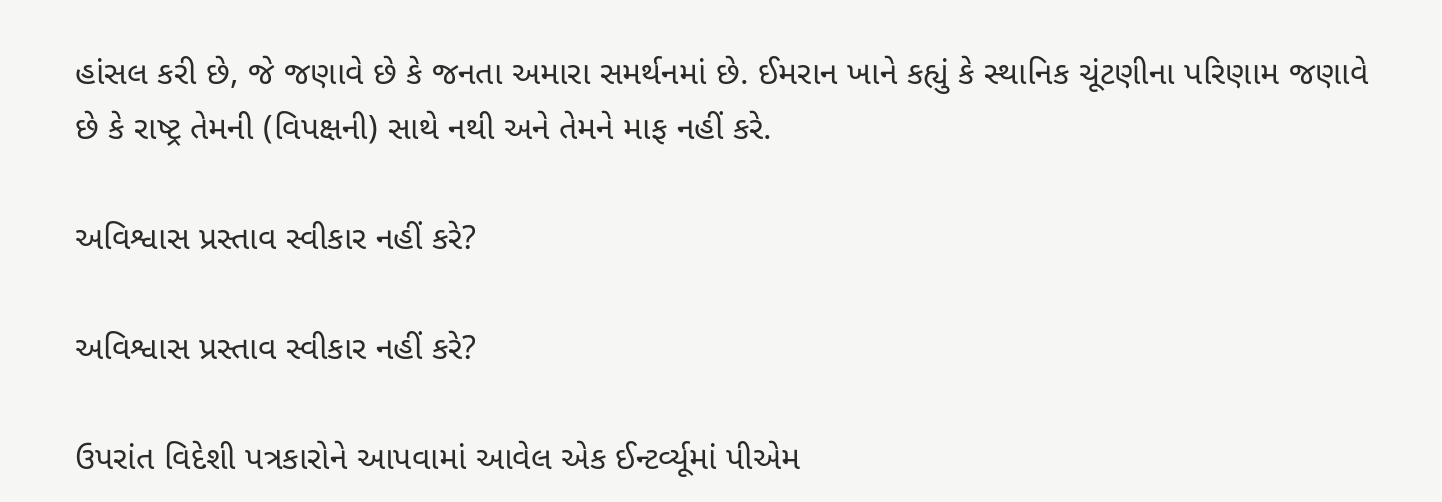હાંસલ કરી છે, જે જણાવે છે કે જનતા અમારા સમર્થનમાં છે. ઈમરાન ખાને કહ્યું કે સ્થાનિક ચૂંટણીના પરિણામ જણાવે છે કે રાષ્ટ્ર તેમની (વિપક્ષની) સાથે નથી અને તેમને માફ નહીં કરે.

અવિશ્વાસ પ્રસ્તાવ સ્વીકાર નહીં કરે?

અવિશ્વાસ પ્રસ્તાવ સ્વીકાર નહીં કરે?

ઉપરાંત વિદેશી પત્રકારોને આપવામાં આવેલ એક ઈન્ટર્વ્યૂમાં પીએમ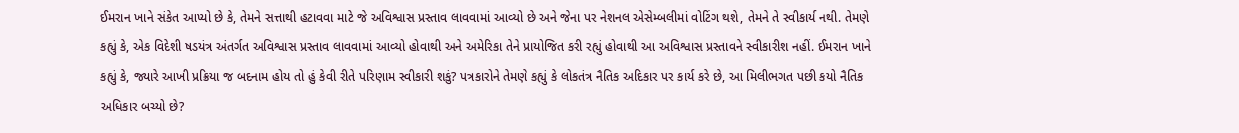ઈમરાન ખાને સંકેત આપ્યો છે કે, તેમને સત્તાથી હટાવવા માટે જે અવિશ્વાસ પ્રસ્તાવ લાવવામાં આવ્યો છે અને જેના પર નેશનલ એસેમ્બલીમાં વોટિંગ થશે, તેમને તે સ્વીકાર્ય નથી. તેમણે કહ્યું કે, એક વિદેશી ષડયંત્ર અંતર્ગત અવિશ્વાસ પ્રસ્તાવ લાવવામાં આવ્યો હોવાથી અને અમેરિકા તેને પ્રાયોજિત કરી રહ્યું હોવાથી આ અવિશ્વાસ પ્રસ્તાવને સ્વીકારીશ નહીં. ઈમરાન ખાને કહ્યું કે, જ્યારે આખી પ્રક્રિયા જ બદનામ હોય તો હું કેવી રીતે પરિણામ સ્વીકારી શકું? પત્રકારોને તેમણે કહ્યું કે લોકતંત્ર નૈતિક અદિકાર પર કાર્ય કરે છે, આ મિલીભગત પછી કયો નૈતિક અધિકાર બચ્યો છે?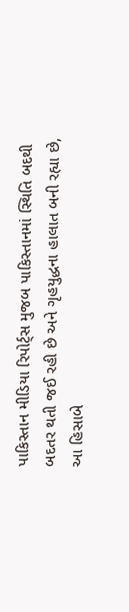પાકિસ્તાન મીડિયા રિપોર્ટ્સ મુજબ પાકિસ્તાનમાં સ્થિતિ બદથી બદતર થતી જઈ રહી છે અને ગૃહયુદ્ધના હાલાત બની રહ્યા છે, આ હિસાબે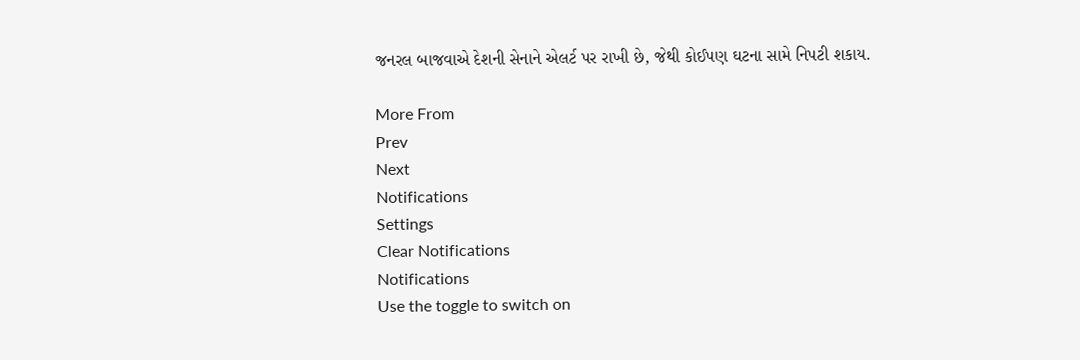જનરલ બાજવાએ દેશની સેનાને એલર્ટ પર રાખી છે, જેથી કોઈપણ ઘટના સામે નિપટી શકાય.

More From
Prev
Next
Notifications
Settings
Clear Notifications
Notifications
Use the toggle to switch on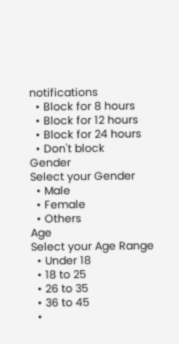notifications
  • Block for 8 hours
  • Block for 12 hours
  • Block for 24 hours
  • Don't block
Gender
Select your Gender
  • Male
  • Female
  • Others
Age
Select your Age Range
  • Under 18
  • 18 to 25
  • 26 to 35
  • 36 to 45
  •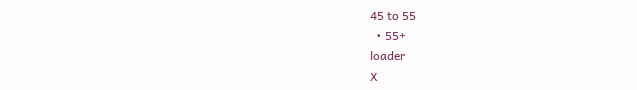45 to 55
  • 55+
loader
X